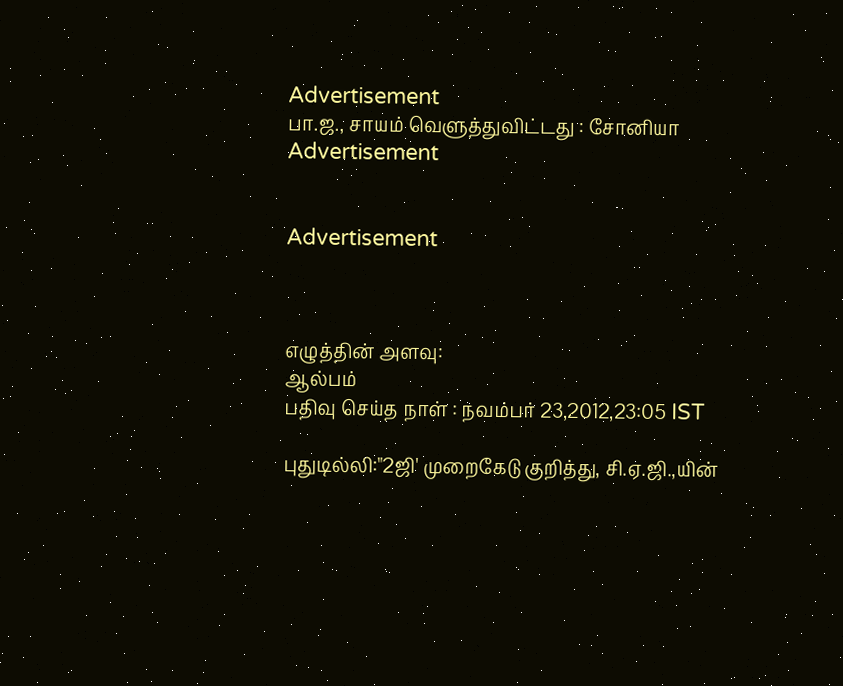Advertisement
பா.ஜ., சாயம் வெளுத்துவிட்டது : சோனியா
Advertisement


Advertisement



எழுத்தின் அளவு:
ஆல்பம்
பதிவு செய்த நாள் : நவம்பர் 23,2012,23:05 IST

புதுடில்லி:"2ஜி' முறைகேடு குறித்து, சி.ஏ.ஜி.,யின்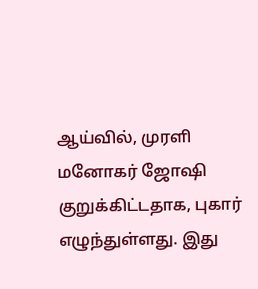ஆய்வில், முரளி மனோகர் ஜோஷி குறுக்கிட்டதாக, புகார் எழுந்துள்ளது. இது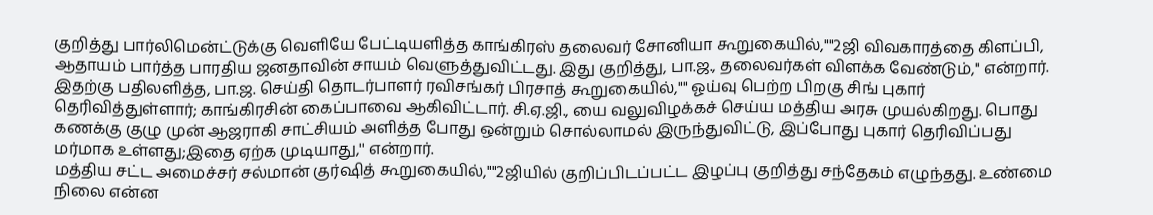குறித்து பார்லிமென்ட்டுக்கு வெளியே பேட்டியளித்த காங்கிரஸ் தலைவர் சோனியா கூறுகையில்,""2ஜி விவகாரத்தை கிளப்பி, ஆதாயம் பார்த்த பாரதிய ஜனதாவின் சாயம் வெளுத்துவிட்டது. இது குறித்து, பா.ஜ., தலைவர்கள் விளக்க வேண்டும்,'' என்றார்.
இதற்கு பதிலளித்த, பா.ஜ. செய்தி தொடர்பாளர் ரவிசங்கர் பிரசாத் கூறுகையில்,"" ஓய்வு பெற்ற பிறகு சிங் புகார் தெரிவித்துள்ளார்; காங்கிரசின் கைப்பாவை ஆகிவிட்டார். சி.ஏ.ஜி., யை வலுவிழக்கச் செய்ய மத்திய அரசு முயல்கிறது. பொது கணக்கு குழு முன் ஆஜராகி சாட்சியம் அளித்த போது ஒன்றும் சொல்லாமல் இருந்துவிட்டு, இப்போது புகார் தெரிவிப்பது மர்மாக உள்ளது;இதை ஏற்க முடியாது,'' என்றார்.
மத்திய சட்ட அமைச்சர் சல்மான் குர்ஷித் கூறுகையில்,""2ஜியில் குறிப்பிடப்பட்ட இழப்பு குறித்து சந்தேகம் எழுந்தது. உண்மை நிலை என்ன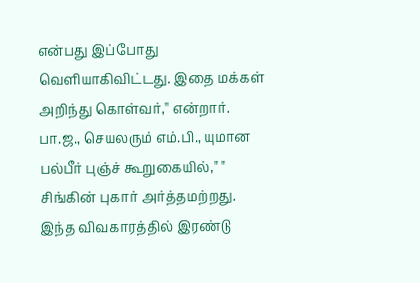என்பது இப்போது வெளியாகிவிட்டது. இதை மக்கள் அறிந்து கொள்வர்,'' என்றார்.
பா.ஜ., செயலரும் எம்.பி., யுமான பல்பீர் புஞ்ச் கூறுகையில்," " சிங்கின் புகார் அர்த்தமற்றது. இந்த விவகாரத்தில் இரண்டு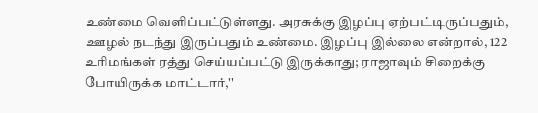உண்மை வெளிப்பட்டுள்ளது. அரசுக்கு இழப்பு ஏற்பட்டிருப்பதும், ஊழல் நடந்து இருப்பதும் உண்மை. இழப்பு இல்லை என்றால், 122 உரிமங்கள் ரத்து செய்யப்பட்டு இருக்காது; ராஜாவும் சிறைக்கு போயிருக்க மாட்டார்,''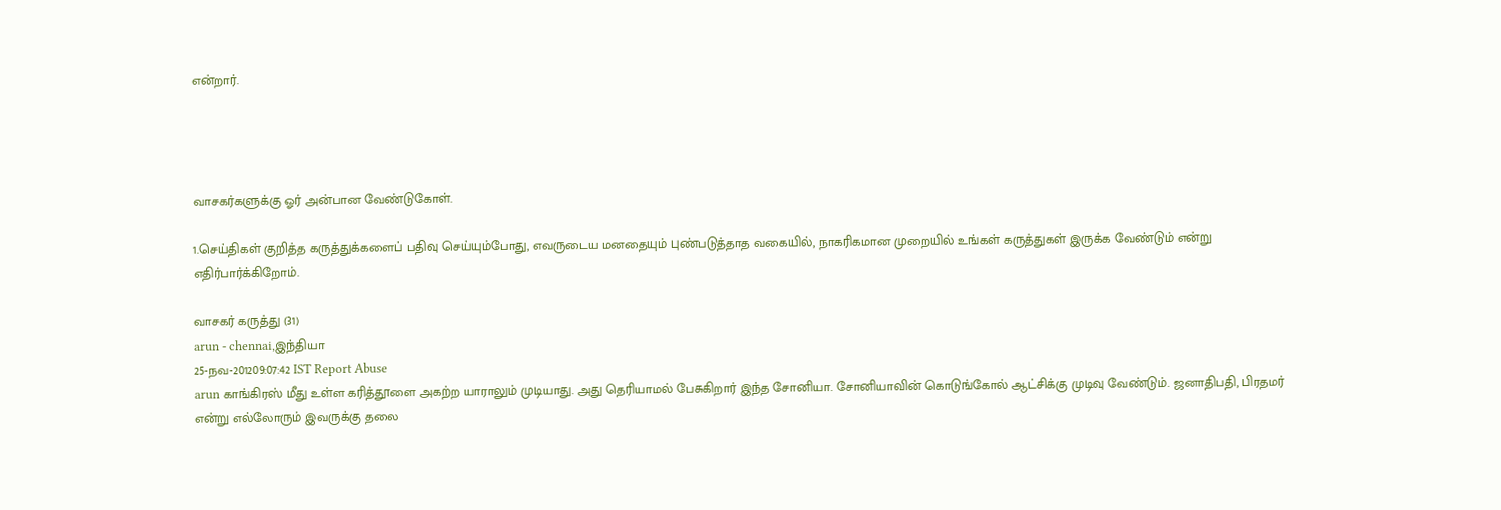என்றார்.




வாசகர்களுக்கு ஓர் அன்பான வேண்டுகோள்.

1.செய்திகள் குறித்த கருத்துக்களைப் பதிவு செய்யும்போது, எவருடைய மனதையும் புண்படுத்தாத வகையில், நாகரிகமான முறையில் உங்கள் கருத்துகள் இருக்க வேண்டும் என்று எதிர்பார்க்கிறோம்.

வாசகர் கருத்து (31)
arun - chennai,இந்தியா
25-நவ-201209:07:42 IST Report Abuse
arun காங்கிரஸ் மீது உள்ள கரித்தூளை அகற்ற யாராலும் முடியாது. அது தெரியாமல் பேசுகிறார் இந்த சோனியா. சோனியாவின் கொடுங்கோல் ஆட்சிக்கு முடிவு வேண்டும். ஜனாதிபதி, பிரதமர் என்று எல்லோரும் இவருக்கு தலை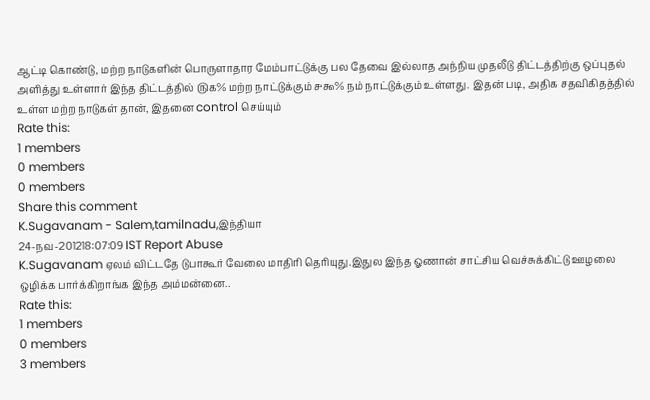ஆட்டி கொண்டு, மற்ற நாடுகளின் பொருளாதார மேம்பாட்டுக்கு பல தேவை இல்லாத அந்நிய முதலீடு திட்டத்திற்கு ஒப்புதல் அளித்து உள்ளார் இந்த திட்டத்தில் ௫௧% மற்ற நாட்டுக்கும் ௪௯% நம் நாட்டுக்கும் உள்ளது. இதன் படி, அதிக சதவிகிதத்தில் உள்ள மற்ற நாடுகள் தான், இதனை control செய்யும்
Rate this:
1 members
0 members
0 members
Share this comment
K.Sugavanam - Salem,tamilnadu,இந்தியா
24-நவ-201218:07:09 IST Report Abuse
K.Sugavanam ஏலம் விட்டதே டுபாகூர் வேலை மாதிரி தெரியுது.இதுல இந்த ஓணான் சாட்சிய வெச்சுக்கிட்டு ஊழலை ஒழிக்க பார்க்கிறாங்க இந்த அம்மன்னை..
Rate this:
1 members
0 members
3 members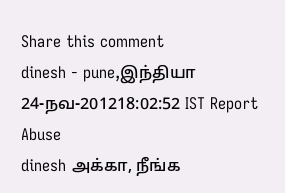Share this comment
dinesh - pune,இந்தியா
24-நவ-201218:02:52 IST Report Abuse
dinesh அக்கா, நீங்க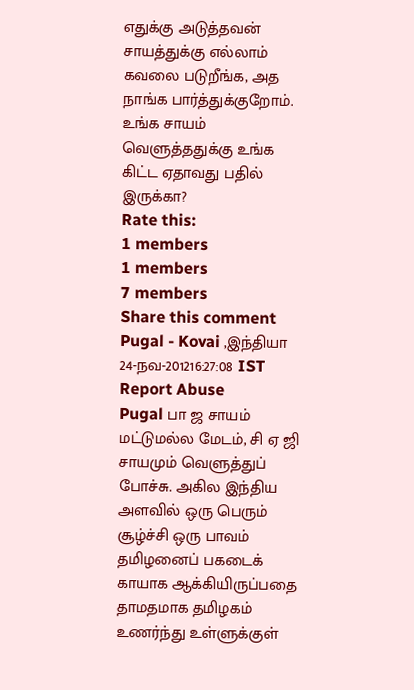எதுக்கு அடுத்தவன் சாயத்துக்கு எல்லாம் கவலை படுறீங்க, அத நாங்க பார்த்துக்குறோம். உங்க சாயம் வெளுத்ததுக்கு உங்க கிட்ட ஏதாவது பதில் இருக்கா?
Rate this:
1 members
1 members
7 members
Share this comment
Pugal - Kovai ,இந்தியா
24-நவ-201216:27:08 IST Report Abuse
Pugal பா ஜ சாயம் மட்டுமல்ல மேடம், சி ஏ ஜி சாயமும் வெளுத்துப் போச்சு. அகில இந்திய அளவில் ஒரு பெரும் சூழ்ச்சி ஒரு பாவம் தமிழனைப் பகடைக் காயாக ஆக்கியிருப்பதை தாமதமாக தமிழகம் உணர்ந்து உள்ளுக்குள்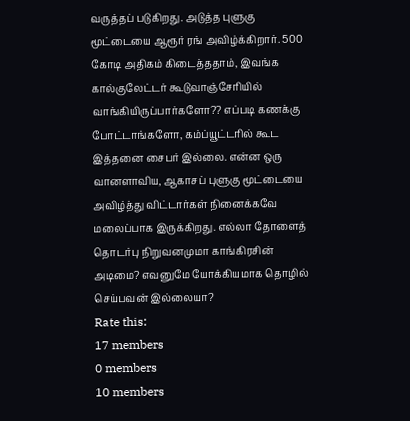வருத்தப் படுகிறது. அடுத்த புளுகு மூட்டையை ஆரூர் ரங் அவிழ்க்கிறார். 500 கோடி அதிகம் கிடைத்ததாம், இவங்க கால்குலேட்டர் கூடுவாஞ்சேரியில் வாங்கியிருப்பார்களோ?? எப்படி கணக்கு போட்டாங்களோ, கம்ப்யூட்டரில் கூட இத்தனை சைபர் இல்லை. என்ன ஒரு வானளாவிய, ஆகாசப் புளுகு மூட்டையை அவிழ்த்து விட்டார்கள் நினைக்கவே மலைப்பாக இருக்கிறது. எல்லா தோளைத் தொடர்பு நிறுவனமுமா காங்கிரசின் அடிமை? எவனுமே யோக்கியமாக தொழில் செய்பவன் இல்லையா?
Rate this:
17 members
0 members
10 members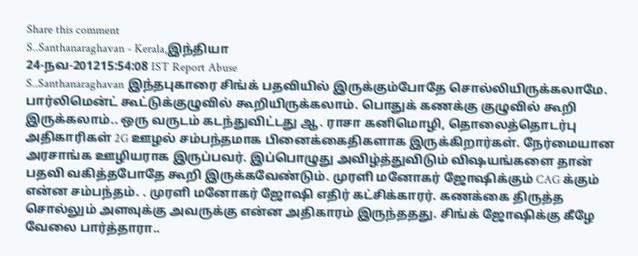Share this comment
S..Santhanaraghavan - Kerala,இந்தியா
24-நவ-201215:54:08 IST Report Abuse
S..Santhanaraghavan இந்தபுகாரை சிங்க் பதவியில் இருக்கும்போதே சொல்லியிருக்கலாமே. பார்லிமென்ட் கூட்டுக்குழுவில் கூறியிருக்கலாம். பொதுக் கணக்கு குழுவில் கூறி இருக்கலாம்.. ஒரு வருடம் கடந்துவிட்டது ஆ. ராசா கனிமொழி, தொலைத்தொடர்பு அதிகாரிகள் 2G ஊழல் சம்பந்தமாக பினைக்கைதிகளாக இருக்கிறார்கள். நேர்மையான அரசாங்க ஊழியராக இருப்பவர். இப்பொழுது அவிழ்த்துவிடும் விஷயங்களை தான் பதவி வகித்தபோதே கூறி இருக்கவேண்டும். முரளி மனோகர் ஜோஷிக்கும் CAG க்கும் என்ன சம்பந்தம். . முரளி மனோகர் ஜோஷி எதிர் கட்சிக்காரர். கணக்கை திருத்த சொல்லும் அளவுக்கு அவருக்கு என்ன அதிகாரம் இருந்ததது. சிங்க் ஜோஷிக்கு கீழே வேலை பார்த்தாரா..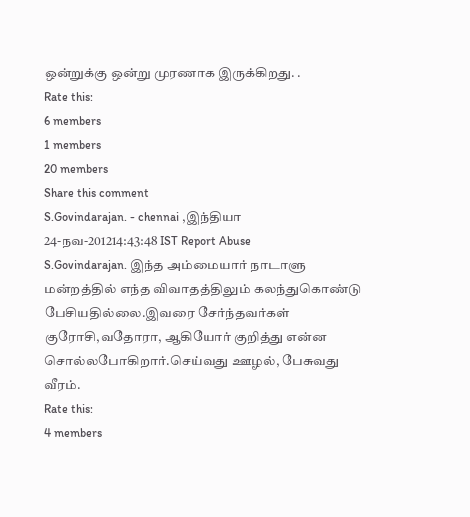ஒன்றுக்கு ஒன்று முரணாக இருக்கிறது. .
Rate this:
6 members
1 members
20 members
Share this comment
S.Govindarajan. - chennai ,இந்தியா
24-நவ-201214:43:48 IST Report Abuse
S.Govindarajan. இந்த அம்மையார் நாடாளு மன்றத்தில் எந்த விவாதத்திலும் கலந்துகொண்டு பேசியதில்லை.இவரை சேர்ந்தவர்கள் குரோசி,வதோரா, ஆகியோர் குறித்து என்ன சொல்லபோகிறார்.செய்வது ஊழல், பேசுவது வீரம்.
Rate this:
4 members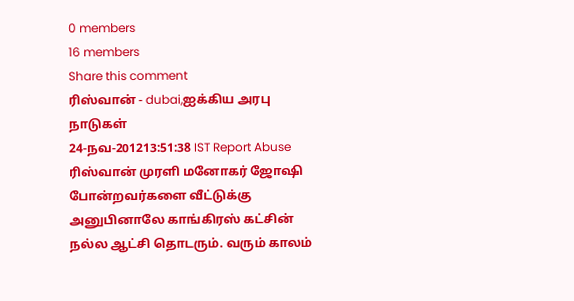0 members
16 members
Share this comment
ரிஸ்வான் - dubai,ஐக்கிய அரபு நாடுகள்
24-நவ-201213:51:38 IST Report Abuse
ரிஸ்வான் முரளி மனோகர் ஜோஷி போன்றவர்களை வீட்டுக்கு அனுபினாலே காங்கிரஸ் கட்சின் நல்ல ஆட்சி தொடரும். வரும் காலம்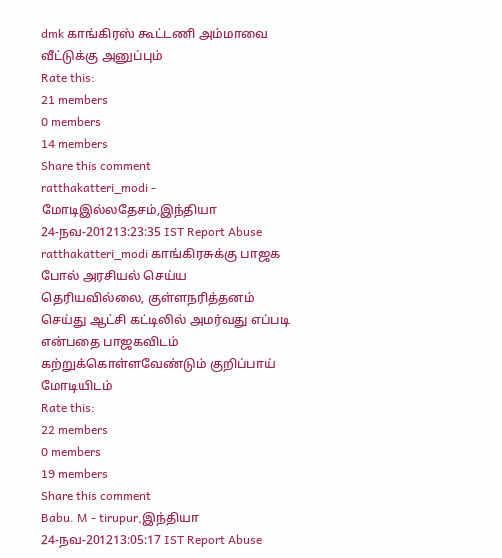dmk காங்கிரஸ் கூட்டணி அம்மாவை வீட்டுக்கு அனுப்பும்
Rate this:
21 members
0 members
14 members
Share this comment
ratthakatteri_modi - மோடிஇல்லதேசம்,இந்தியா
24-நவ-201213:23:35 IST Report Abuse
ratthakatteri_modi காங்கிரசுக்கு பாஜக போல் அரசியல் செய்ய தெரியவில்லை, குள்ளநரித்தனம் செய்து ஆட்சி கட்டிலில் அமர்வது எப்படி என்பதை பாஜகவிடம் கற்றுக்கொள்ளவேண்டும் குறிப்பாய் மோடியிடம்
Rate this:
22 members
0 members
19 members
Share this comment
Babu. M - tirupur,இந்தியா
24-நவ-201213:05:17 IST Report Abuse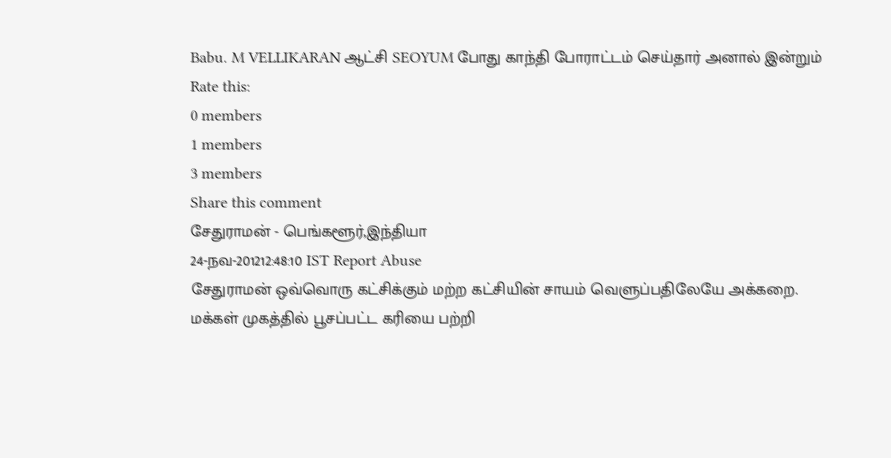Babu. M VELLIKARAN ஆட்சி SEOYUM போது காந்தி போராட்டம் செய்தார் அனால் இன்றும்
Rate this:
0 members
1 members
3 members
Share this comment
சேதுராமன் - பெங்களூர்,இந்தியா
24-நவ-201212:48:10 IST Report Abuse
சேதுராமன் ஒவ்வொரு கட்சிக்கும் மற்ற கட்சியின் சாயம் வெளுப்பதிலேயே அக்கறை. மக்கள் முகத்தில் பூசப்பட்ட கரியை பற்றி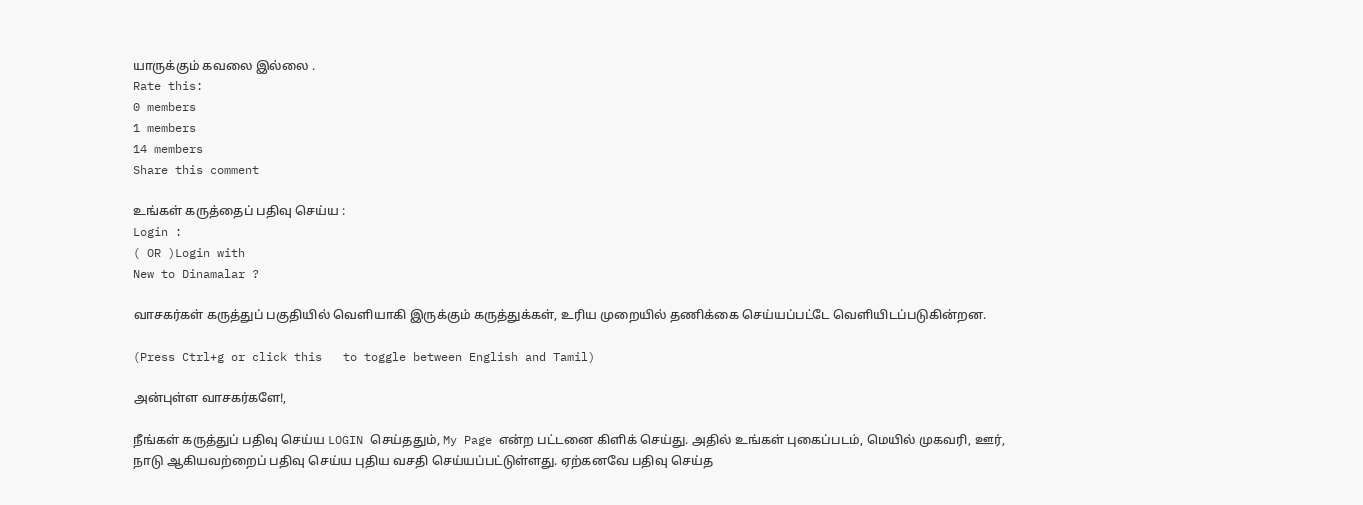யாருக்கும் கவலை இல்லை .
Rate this:
0 members
1 members
14 members
Share this comment

உங்கள் கருத்தைப் பதிவு செய்ய :
Login :
( OR )Login with
New to Dinamalar ?

வாசகர்கள் கருத்துப் பகுதியில் வெளியாகி இருக்கும் கருத்துக்கள், உரிய முறையில் தணிக்கை செய்யப்பட்டே வெளியி‌டப்படுகின்றன.

(Press Ctrl+g or click this   to toggle between English and Tamil)

அன்புள்ள வாசகர்களே!,

நீங்கள் கருத்துப் பதிவு செய்ய LOGIN செய்ததும், My Page என்ற பட்டனை கிளிக் செய்து. அதில் உங்கள் புகைப்படம், மெயில் முகவரி, ஊர், நாடு ஆகியவற்றைப் பதிவு செய்ய புதிய வசதி செய்யப்பட்டுள்ளது. ஏற்கனவே பதிவு செய்த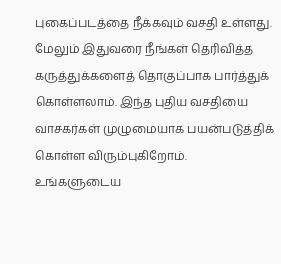புகைப்படத்தை நீக்கவும் வசதி உள்ளது. மேலும் இதுவரை நீங்கள் தெரிவித்த கருத்துக்களைத் தொகுப்பாக பார்த்துக் கொள்ளலாம். இந்த புதிய வசதியை வாசகர்கள் முழுமையாக பயன்படுத்திக் கொள்ள விரும்புகிறோம். உங்களுடைய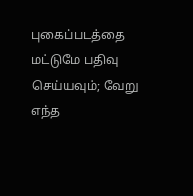புகைப்படத்தை மட்டுமே பதிவு செய்யவும்; வேறு எந்த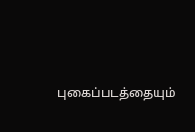புகைப்படத்தையும்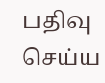பதிவு செய்ய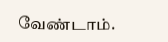வேண்டாம்.